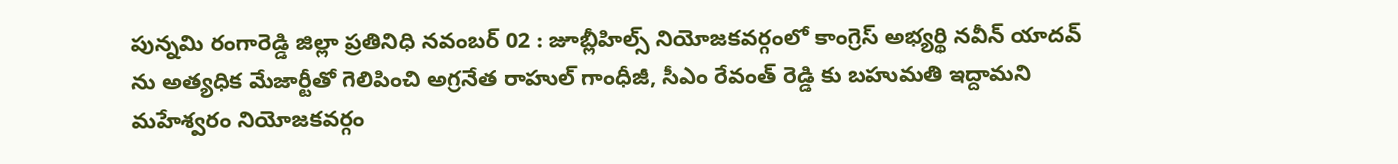పున్నమి రంగారెడ్డి జిల్లా ప్రతినిధి నవంబర్ 02 : జూబ్లీహిల్స్ నియోజకవర్గంలో కాంగ్రెస్ అభ్యర్థి నవీన్ యాదవ్ ను అత్యధిక మేజార్టీతో గెలిపించి అగ్రనేత రాహుల్ గాంధీజీ, సీఎం రేవంత్ రెడ్డి కు బహుమతి ఇద్దామని మహేశ్వరం నియోజకవర్గం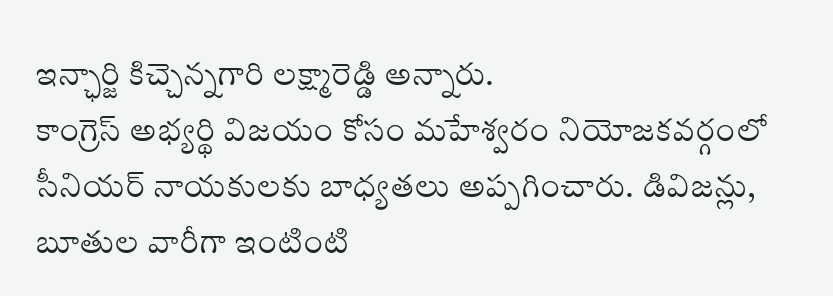ఇన్ఛార్జి కిచ్చెన్నగారి లక్ష్మారెడ్డి అన్నారు.
కాంగ్రెస్ అభ్యర్థి విజయం కోసం మహేశ్వరం నియోజకవర్గంలో సీనియర్ నాయకులకు బాధ్యతలు అప్పగించారు. డివిజన్లు, బూతుల వారీగా ఇంటింటి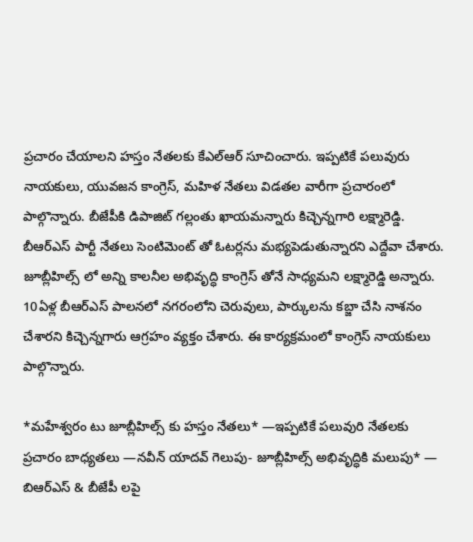ప్రచారం చేయాలని హస్తం నేతలకు కేఎల్ఆర్ సూచించారు. ఇప్పటికే పలువురు నాయకులు, యువజన కాంగ్రెస్, మహిళ నేతలు విడతల వారీగా ప్రచారంలో పాల్గొన్నారు. బీజేపీకి డిపాజిట్ గల్లంతు ఖాయమన్నారు కిచ్చెన్నగారి లక్ష్మారెడ్డి. బీఆర్ఎస్ పార్టీ నేతలు సెంటిమెంట్ తో ఓటర్లను మభ్యపెడుతున్నారని ఎద్దేవా చేశారు. జూబ్లీహిల్స్ లో అన్ని కాలనీల అభివృద్ధి కాంగ్రెస్ తోనే సాధ్యమని లక్ష్మారెడ్డి అన్నారు. 10ఏళ్ల బీఆర్ఎస్ పాలనలో నగరంలోని చెరువులు, పార్కులను కబ్జా చేసి నాశనం చేశారని కిచ్చెన్నగారు ఆగ్రహం వ్యక్తం చేశారు. ఈ కార్యక్రమంలో కాంగ్రెస్ నాయకులు పాల్గొన్నారు.

*మహేశ్వరం టు జూబ్లీహిల్స్ కు హస్తం నేతలు* —ఇప్పటికే పలువురి నేతలకు ప్రచారం బాధ్యతలు —నవీన్ యాదవ్ గెలుపు- జూబ్లీహిల్స్ అభివృద్ధికి మలుపు* — బిఆర్ఎస్ & బీజేపీ లపై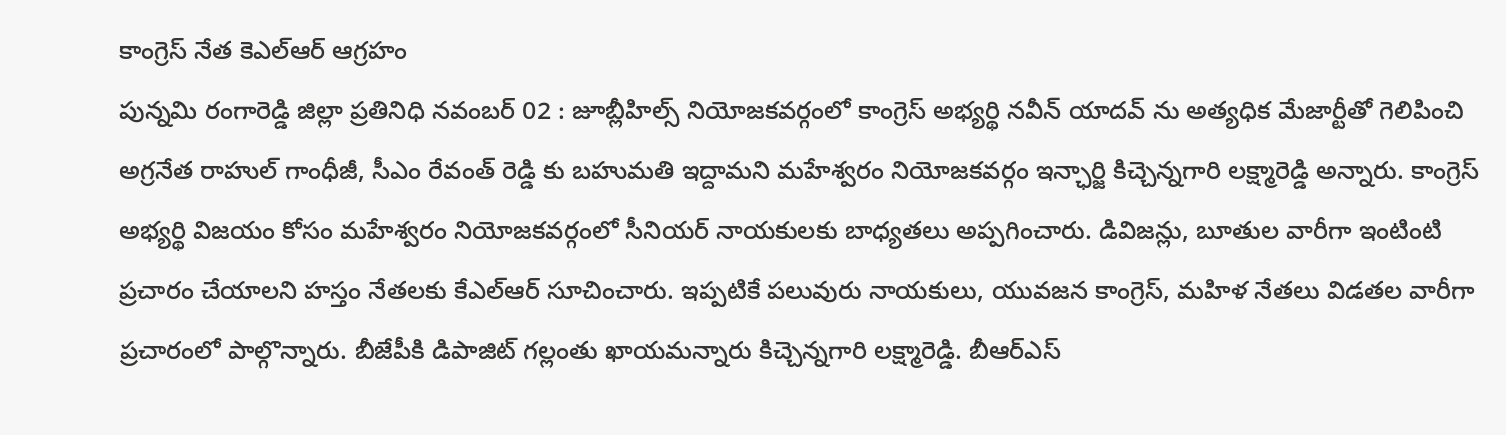కాంగ్రెస్ నేత కెఎల్ఆర్ ఆగ్రహం
పున్నమి రంగారెడ్డి జిల్లా ప్రతినిధి నవంబర్ 02 : జూబ్లీహిల్స్ నియోజకవర్గంలో కాంగ్రెస్ అభ్యర్థి నవీన్ యాదవ్ ను అత్యధిక మేజార్టీతో గెలిపించి అగ్రనేత రాహుల్ గాంధీజీ, సీఎం రేవంత్ రెడ్డి కు బహుమతి ఇద్దామని మహేశ్వరం నియోజకవర్గం ఇన్ఛార్జి కిచ్చెన్నగారి లక్ష్మారెడ్డి అన్నారు. కాంగ్రెస్ అభ్యర్థి విజయం కోసం మహేశ్వరం నియోజకవర్గంలో సీనియర్ నాయకులకు బాధ్యతలు అప్పగించారు. డివిజన్లు, బూతుల వారీగా ఇంటింటి ప్రచారం చేయాలని హస్తం నేతలకు కేఎల్ఆర్ సూచించారు. ఇప్పటికే పలువురు నాయకులు, యువజన కాంగ్రెస్, మహిళ నేతలు విడతల వారీగా ప్రచారంలో పాల్గొన్నారు. బీజేపీకి డిపాజిట్ గల్లంతు ఖాయమన్నారు కిచ్చెన్నగారి లక్ష్మారెడ్డి. బీఆర్ఎస్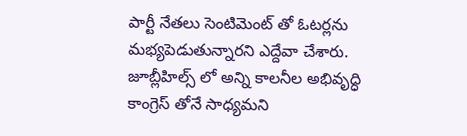పార్టీ నేతలు సెంటిమెంట్ తో ఓటర్లను మభ్యపెడుతున్నారని ఎద్దేవా చేశారు. జూబ్లీహిల్స్ లో అన్ని కాలనీల అభివృద్ధి కాంగ్రెస్ తోనే సాధ్యమని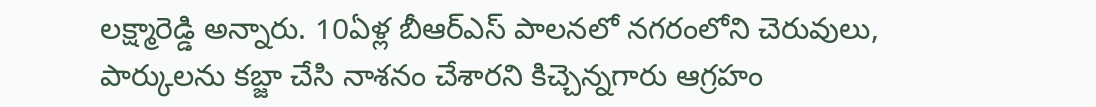లక్ష్మారెడ్డి అన్నారు. 10ఏళ్ల బీఆర్ఎస్ పాలనలో నగరంలోని చెరువులు, పార్కులను కబ్జా చేసి నాశనం చేశారని కిచ్చెన్నగారు ఆగ్రహం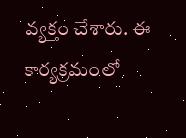వ్యక్తం చేశారు. ఈ కార్యక్రమంలో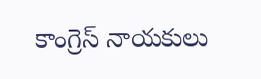కాంగ్రెస్ నాయకులు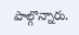పాల్గొన్నారు.